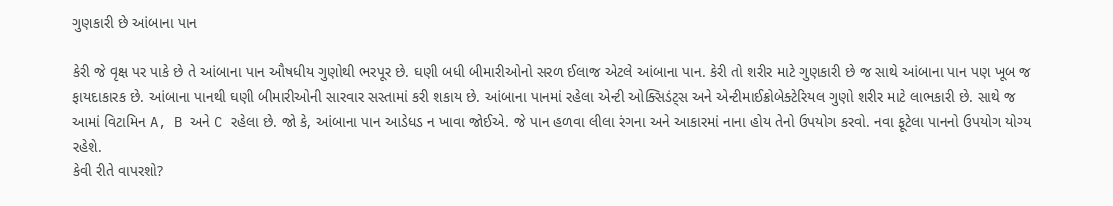ગુણકારી છે આંબાના પાન

કેરી જે વૃક્ષ પર પાકે છે તે આંબાના પાન ઔષધીય ગુણોથી ભરપૂર છે. ઘણી બધી બીમારીઓનો સરળ ઈલાજ એટલે આંબાના પાન. કેરી તો શરીર માટે ગુણકારી છે જ સાથે આંબાના પાન પણ ખૂબ જ ફાયદાકારક છે. આંબાના પાનથી ઘણી બીમારીઓની સારવાર સસ્તામાં કરી શકાય છે. આંબાના પાનમાં રહેલા એન્ટી ઓક્સિડંટ્સ અને એન્ટીમાઈક્રોબેક્ટેરિયલ ગુણો શરીર માટે લાભકારી છે. સાથે જ આમાં વિટામિન A, B અને C રહેલા છે. જો કે, આંબાના પાન આડેધડ ન ખાવા જોઈએ. જે પાન હળવા લીલા રંગના અને આકારમાં નાના હોય તેનો ઉપયોગ કરવો. નવા ફૂટેલા પાનનો ઉપયોગ યોગ્ય રહેશે.
કેવી રીતે વાપરશો?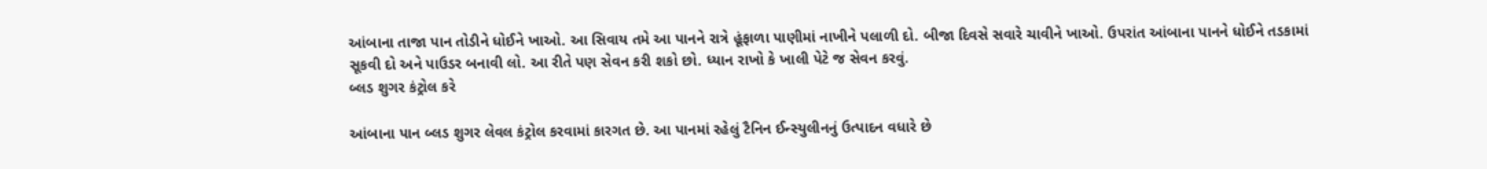આંબાના તાજા પાન તોડીને ધોઈને ખાઓ. આ સિવાય તમે આ પાનને રાત્રે હૂંફાળા પાણીમાં નાખીને પલાળી દો. બીજા દિવસે સવારે ચાવીને ખાઓ. ઉપરાંત આંબાના પાનને ધોઈને તડકામાં સૂકવી દો અને પાઉડર બનાવી લો. આ રીતે પણ સેવન કરી શકો છો. ધ્યાન રાખો કે ખાલી પેટે જ સેવન કરવું.
બ્લડ શુગર કંટ્રોલ કરે

આંબાના પાન બ્લડ શુગર લેવલ કંટ્રોલ કરવામાં કારગત છે. આ પાનમાં રહેલું ટૈનિન ઈન્સ્યુલીનનું ઉત્પાદન વધારે છે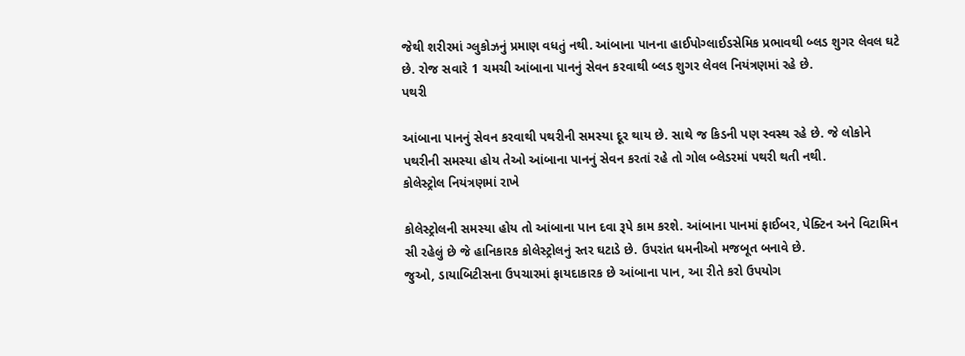જેથી શરીરમાં ગ્લુકોઝનું પ્રમાણ વધતું નથી. આંબાના પાનના હાઈપોગ્લાઈડસેમિક પ્રભાવથી બ્લડ શુગર લેવલ ઘટે છે. રોજ સવારે 1 ચમચી આંબાના પાનનું સેવન કરવાથી બ્લડ શુગર લેવલ નિયંત્રણમાં રહે છે.
પથરી

આંબાના પાનનું સેવન કરવાથી પથરીની સમસ્યા દૂર થાય છે. સાથે જ કિડની પણ સ્વસ્થ રહે છે. જે લોકોને પથરીની સમસ્યા હોય તેઓ આંબાના પાનનું સેવન કરતાં રહે તો ગોલ બ્લેડરમાં પથરી થતી નથી.
કોલેસ્ટ્રોલ નિયંત્રણમાં રાખે

કોલેસ્ટ્રોલની સમસ્યા હોય તો આંબાના પાન દવા રૂપે કામ કરશે. આંબાના પાનમાં ફાઈબર, પેક્ટિન અને વિટામિન સી રહેલું છે જે હાનિકારક કોલેસ્ટ્રોલનું સ્તર ઘટાડે છે. ઉપરાંત ધમનીઓ મજબૂત બનાવે છે.
જુઓ, ડાયાબિટીસના ઉપચારમાં ફાયદાકારક છે આંબાના પાન, આ રીતે કરો ઉપયોગ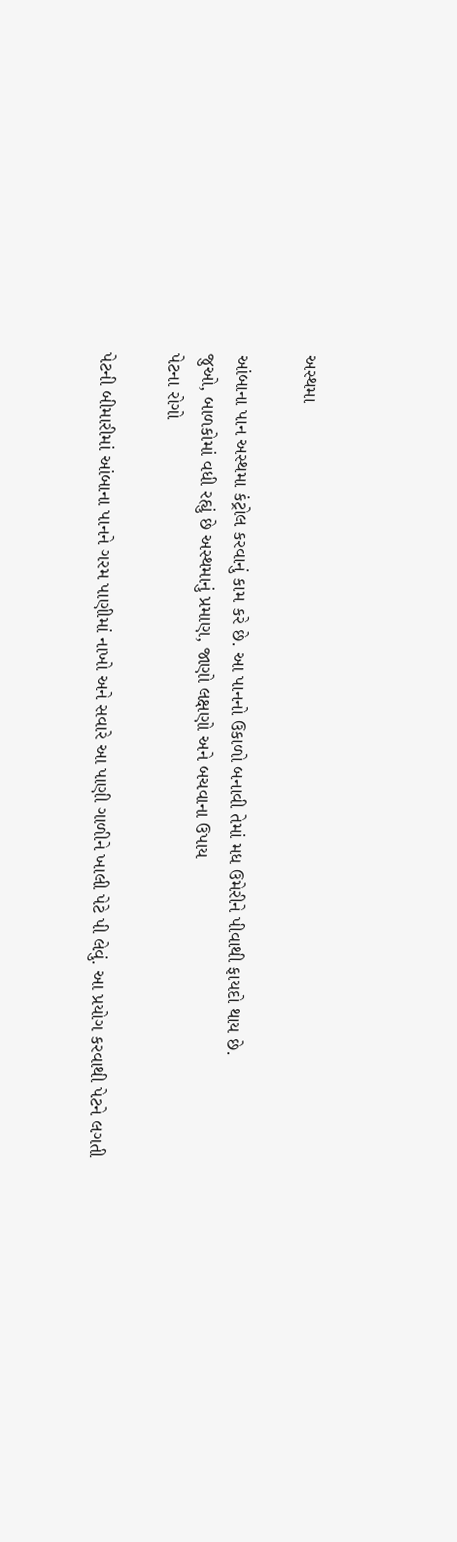અસ્થમા

આંબાના પાન અસ્થમા કંટ્રોલ કરવાનું કામ કરે છે. આ પાનનો ઉકાળો બનાવી તેમાં મધ ઉમેરીને પીવાથી ફાયદો થાય છે.
જુઓ, બાળકોમાં વધી રહ્યું છે અસ્થમાનું પ્રમાણ, જાણો લક્ષણો અને બચવાના ઉપાય
પેટના રોગો

પેટની બીમારીમાં આંબાના પાનને ગરમ પાણીમાં નાખો અને સવારે આ પાણી ગાળીને ખાલી પેટે પી લેવું. આ પ્રયોગ કરવાથી પેટને લગતી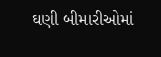ઘણી બીમારીઓમાં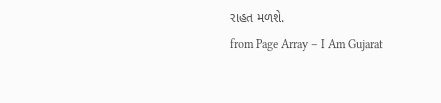રાહત મળશે.
from Page Array – I Am Gujarat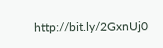http://bit.ly/2GxnUj0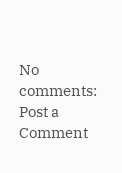No comments:
Post a Comment